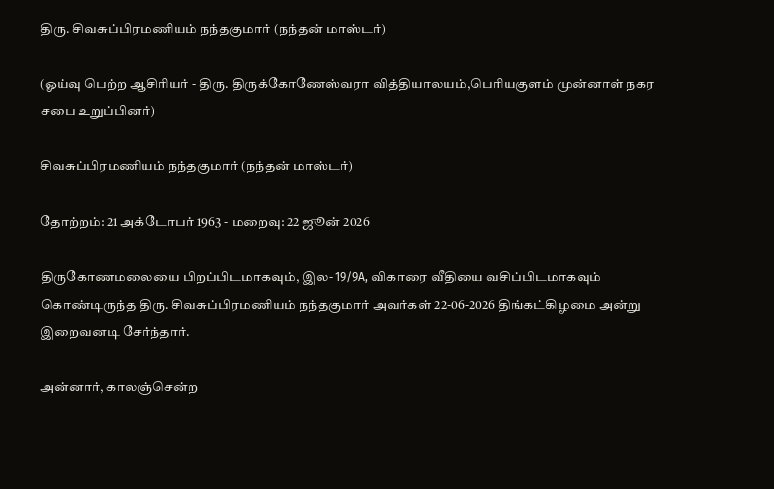திரு. சிவசுப்பிரமணியம் நந்தகுமார் (நந்தன் மாஸ்டர்)

(ஓய்வு பெற்ற ஆசிரியர் - திரு. திருக்கோணேஸ்வரா வித்தியாலயம்,பெரியகுளம் முன்னாள் நகர சபை உறுப்பினர்)

சிவசுப்பிரமணியம் நந்தகுமார் (நந்தன் மாஸ்டர்)

தோற்றம்: 21 அக்டோபர் 1963 - மறைவு: 22 ஜூன் 2026

திருகோணமலையை பிறப்பிடமாகவும், இல- 19/9A, விகாரை வீதியை வசிப்பிடமாகவும் கொண்டிருந்த திரு. சிவசுப்பிரமணியம் நந்தகுமார் அவர்கள் 22-06-2026 திங்கட்கிழமை அன்று இறைவனடி சேர்ந்தார்.

அன்னார், காலஞ்சென்ற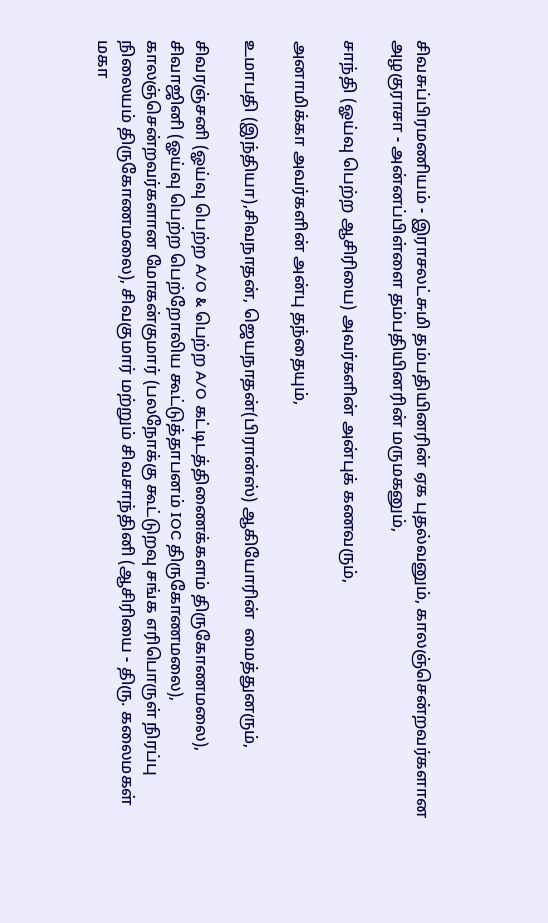சிவசுப்பிரமணியம் - இராசலட்சுமி தம்பதியினரின் ஏக புதல்வனும், காலஞ்சென்றவர்களான அழகுராசா - அன்னப்பிள்ளை தம்பதியினரின் மருமகனும்,

சாந்தி (ஓய்வு பெற்ற ஆசிரியை) அவர்களின் அன்புக் கணவரும்,

அனாமிக்கா அவர்களின் அன்பு தந்தையும்,

உமாபதி (இந்தியா),சிவநாதன், ஜெயநாதன்(பிரான்ஸ்) ஆகியோரின்  மைத்துனரும்,

சிவரஞ்சனி (ஓய்வு பெற்ற A/O & பெற்ற A/O கட்டிடத்திணைக்களம் திருகோணமலை), சிவாஜினி (ஓய்வு பெற்ற பெற்றோலிய கூட்டுத்தாபனம் IOC திருகோணமலை), காலஞ்சென்றவர்களான மோகன்குமார் (பலநோக்கு கூட்டுறவு சங்க எரிபொருள் நிரப்பு நிலையம் திருகோணமலை), சிவகுமார் மற்றும் சிவசாந்தினி (ஆசிரியை - திரு. கலைமகள் மகா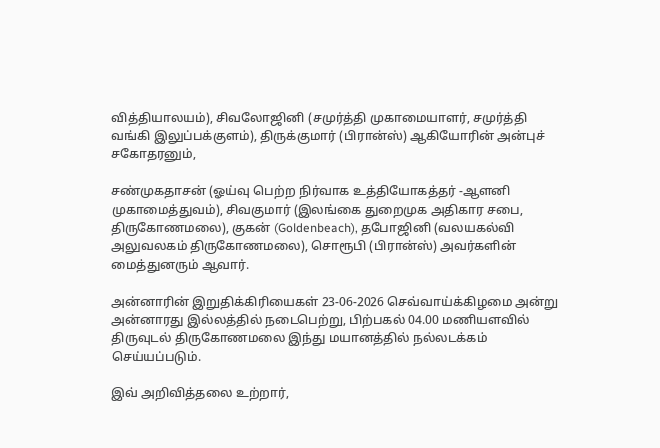வித்தியாலயம்), சிவலோஜினி (சமுர்த்தி முகாமையாளர், சமுர்த்தி வங்கி இலுப்பக்குளம்), திருக்குமார் (பிரான்ஸ்) ஆகியோரின் அன்புச் சகோதரனும்,

சண்முகதாசன் (ஓய்வு பெற்ற நிர்வாக உத்தியோகத்தர் -ஆளனி முகாமைத்துவம்), சிவகுமார் (இலங்கை துறைமுக அதிகார சபை, திருகோணமலை), குகன் (Goldenbeach), தபோஜினி (வலயகல்வி அலுவலகம் திருகோணமலை), சொரூபி (பிரான்ஸ்) அவர்களின் மைத்துனரும் ஆவார்.

அன்னாரின் இறுதிக்கிரியைகள் 23-06-2026 செவ்வாய்க்கிழமை அன்று அன்னாரது இல்லத்தில் நடைபெற்று, பிற்பகல் 04.00 மணியளவில் திருவுடல் திருகோணமலை இந்து மயானத்தில் நல்லடக்கம் செய்யப்படும்.

இவ் அறிவித்தலை உற்றார்,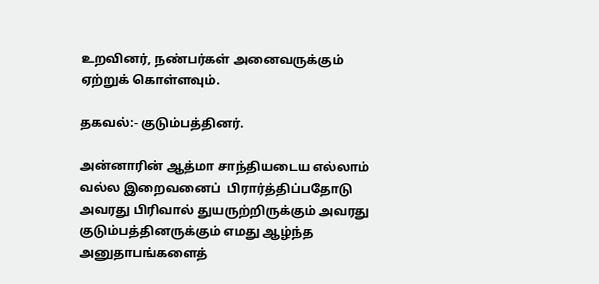உறவினர், நண்பர்கள் அனைவருக்கும் ஏற்றுக் கொள்ளவும்.

தகவல்:- குடும்பத்தினர்.

அன்னாரின் ஆத்மா சாந்தியடைய எல்லாம் வல்ல இறைவனைப்  பிரார்த்திப்பதோடு அவரது பிரிவால் துயருற்றிருக்கும் அவரது குடும்பத்தினருக்கும் எமது ஆழ்ந்த அனுதாபங்களைத்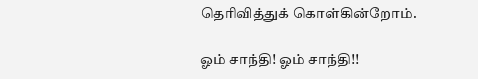தெரிவித்துக் கொள்கின்றோம்.

ஓம் சாந்தி! ஓம் சாந்தி!!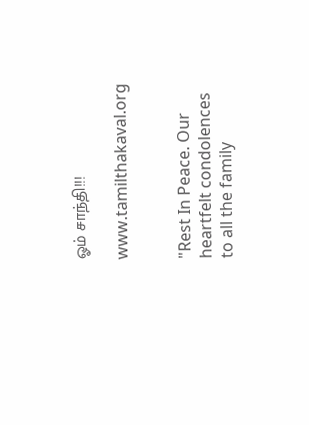ஓம் சாந்தி!!!

www.tamilthakaval.org


"Rest In Peace. Our heartfelt condolences to all the family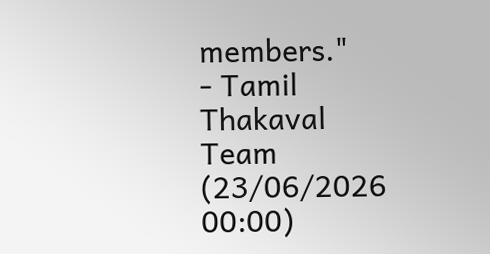members."
- Tamil Thakaval Team (23/06/2026 00:00)